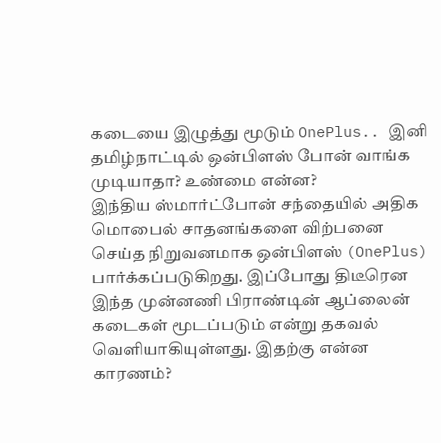கடையை இழுத்து மூடும் OnePlus.. இனி தமிழ்நாட்டில் ஒன்பிளஸ் போன் வாங்க முடியாதா? உண்மை என்ன?
இந்திய ஸ்மார்ட்போன் சந்தையில் அதிக மொபைல் சாதனங்களை விற்பனை செய்த நிறுவனமாக ஒன்பிளஸ் (OnePlus) பார்க்கப்படுகிறது. இப்போது திடீரென இந்த முன்னணி பிராண்டின் ஆப்லைன் கடைகள் மூடப்படும் என்று தகவல் வெளியாகியுள்ளது. இதற்கு என்ன காரணம்?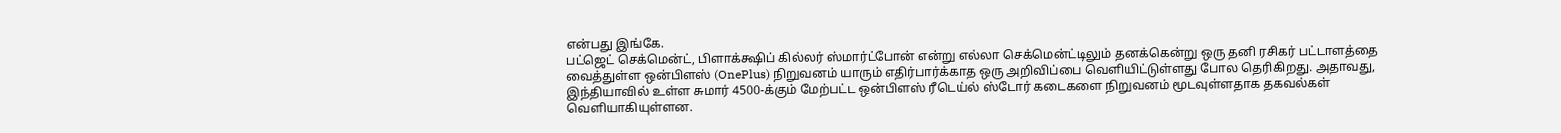என்பது இங்கே.
பட்ஜெட் செக்மென்ட், பிளாக்க்ஷிப் கில்லர் ஸ்மார்ட்போன் என்று எல்லா செக்மென்ட்டிலும் தனக்கென்று ஒரு தனி ரசிகர் பட்டாளத்தை வைத்துள்ள ஒன்பிளஸ் (OnePlus) நிறுவனம் யாரும் எதிர்பார்க்காத ஒரு அறிவிப்பை வெளியிட்டுள்ளது போல தெரிகிறது. அதாவது, இந்தியாவில் உள்ள சுமார் 4500-க்கும் மேற்பட்ட ஒன்பிளஸ் ரீடெய்ல் ஸ்டோர் கடைகளை நிறுவனம் மூடவுள்ளதாக தகவல்கள் வெளியாகியுள்ளன.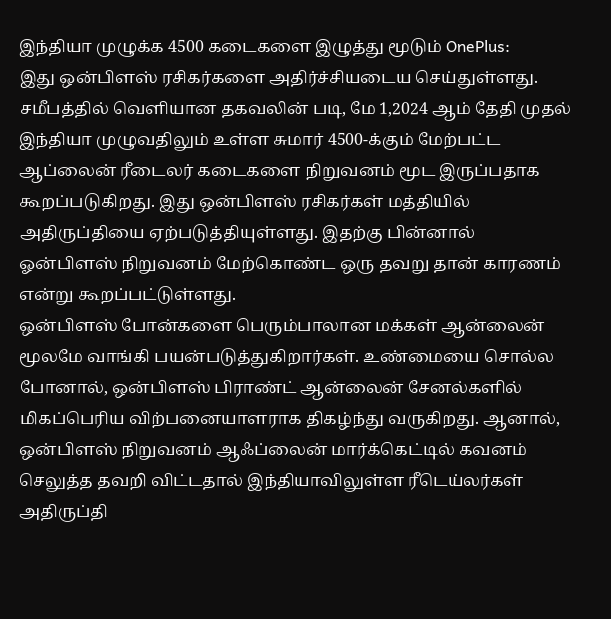இந்தியா முழுக்க 4500 கடைகளை இழுத்து மூடும் OnePlus:
இது ஒன்பிளஸ் ரசிகர்களை அதிர்ச்சியடைய செய்துள்ளது. சமீபத்தில் வெளியான தகவலின் படி, மே 1,2024 ஆம் தேதி முதல் இந்தியா முழுவதிலும் உள்ள சுமார் 4500-க்கும் மேற்பட்ட ஆப்லைன் ரீடைலர் கடைகளை நிறுவனம் மூட இருப்பதாக கூறப்படுகிறது. இது ஒன்பிளஸ் ரசிகர்கள் மத்தியில் அதிருப்தியை ஏற்படுத்தியுள்ளது. இதற்கு பின்னால் ஓன்பிளஸ் நிறுவனம் மேற்கொண்ட ஒரு தவறு தான் காரணம் என்று கூறப்பட்டுள்ளது.
ஒன்பிளஸ் போன்களை பெரும்பாலான மக்கள் ஆன்லைன் மூலமே வாங்கி பயன்படுத்துகிறார்கள். உண்மையை சொல்ல போனால், ஒன்பிளஸ் பிராண்ட் ஆன்லைன் சேனல்களில் மிகப்பெரிய விற்பனையாளராக திகழ்ந்து வருகிறது. ஆனால், ஒன்பிளஸ் நிறுவனம் ஆஃப்லைன் மார்க்கெட்டில் கவனம் செலுத்த தவறி விட்டதால் இந்தியாவிலுள்ள ரீடெய்லர்கள் அதிருப்தி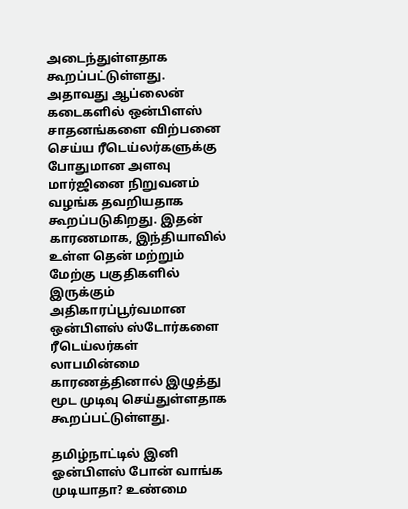அடைந்துள்ளதாக கூறப்பட்டுள்ளது.
அதாவது ஆப்லைன் கடைகளில் ஒன்பிளஸ் சாதனங்களை விற்பனை செய்ய ரீடெய்லர்களுக்கு போதுமான அளவு மார்ஜினை நிறுவனம் வழங்க தவறியதாக கூறப்படுகிறது. இதன் காரணமாக, இந்தியாவில் உள்ள தென் மற்றும் மேற்கு பகுதிகளில் இருக்கும் அதிகாரப்பூர்வமான ஒன்பிளஸ் ஸ்டோர்களை ரீடெய்லர்கள் லாபமின்மை காரணத்தினால் இழுத்து மூட முடிவு செய்துள்ளதாக கூறப்பட்டுள்ளது.

தமிழ்நாட்டில் இனி ஓன்பிளஸ் போன் வாங்க முடியாதா? உண்மை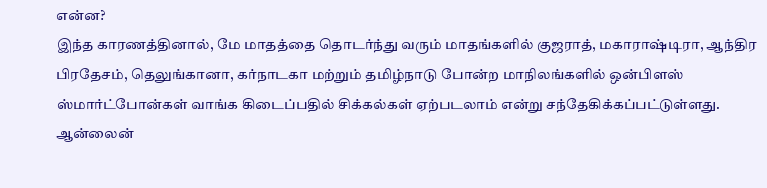என்ன?
இந்த காரணத்தினால், மே மாதத்தை தொடர்ந்து வரும் மாதங்களில் குஜராத், மகாராஷ்டிரா, ஆந்திர பிரதேசம், தெலுங்கானா, கர்நாடகா மற்றும் தமிழ்நாடு போன்ற மாநிலங்களில் ஒன்பிளஸ் ஸ்மார்ட்போன்கள் வாங்க கிடைப்பதில் சிக்கல்கள் ஏற்படலாம் என்று சந்தேகிக்கப்பட்டுள்ளது. ஆன்லைன்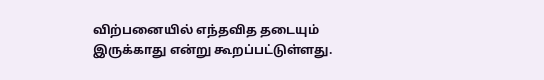விற்பனையில் எந்தவித தடையும் இருக்காது என்று கூறப்பட்டுள்ளது.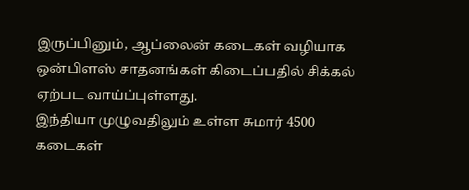இருப்பினும், ஆப்லைன் கடைகள் வழியாக ஒன்பிளஸ் சாதனங்கள் கிடைப்பதில் சிக்கல் ஏற்பட வாய்ப்புள்ளது.
இந்தியா முழுவதிலும் உள்ள சுமார் 4500 கடைகள்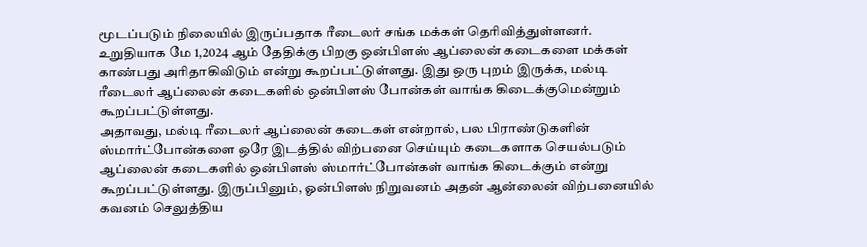மூடப்படும் நிலையில் இருப்பதாக ரீடைலர் சங்க மக்கள் தெரிவித்துள்ளனர். உறுதியாக மே 1,2024 ஆம் தேதிக்கு பிறகு ஒன்பிளஸ் ஆப்லைன் கடைகளை மக்கள் காண்பது அரிதாகிவிடும் என்று கூறப்பட்டுள்ளது. இது ஒரு புறம் இருக்க, மல்டி ரீடைலர் ஆப்லைன் கடைகளில் ஒன்பிளஸ் போன்கள் வாங்க கிடைக்குமென்றும் கூறப்பட்டுள்ளது.
அதாவது, மல்டி ரீடைலர் ஆப்லைன் கடைகள் என்றால், பல பிராண்டுகளின் ஸ்மார்ட்போன்களை ஒரே இடத்தில் விற்பனை செய்யும் கடைகளாக செயல்படும் ஆப்லைன் கடைகளில் ஒன்பிளஸ் ஸ்மார்ட்போன்கள் வாங்க கிடைக்கும் என்று கூறப்பட்டுள்ளது. இருப்பினும், ஓன்பிளஸ் நிறுவனம் அதன் ஆன்லைன் விற்பனையில் கவனம் செலுத்திய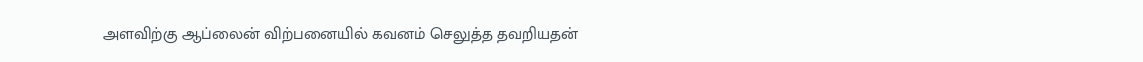அளவிற்கு ஆப்லைன் விற்பனையில் கவனம் செலுத்த தவறியதன்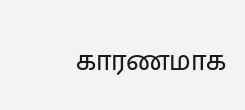காரணமாக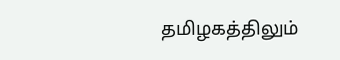தமிழகத்திலும்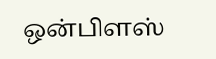ஒன்பிளஸ்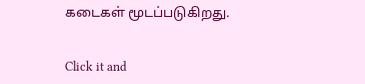கடைகள் மூடப்படுகிறது.


Click it and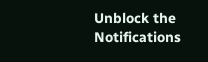Unblock the Notifications